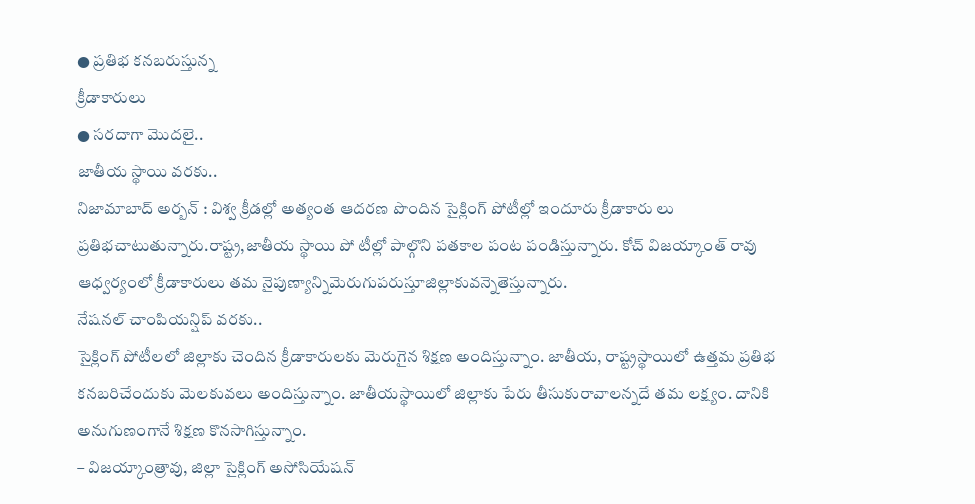● ప్రతిభ కనబరుస్తున్న
క్రీడాకారులు
● సరదాగా మొదలై..
జాతీయ స్థాయి వరకు..
నిజామాబాద్ అర్బన్ : విశ్వ క్రీడల్లో అత్యంత ఆదరణ పొందిన సైక్లింగ్ పోటీల్లో ఇందూరు క్రీడాకారు లు ప్రతిభచాటుతున్నారు.రాష్ట్ర,జాతీయ స్థాయి పో టీల్లో పాల్గొని పతకాల పంట పండిస్తున్నారు. కోచ్ విజయ్కాంత్ రావు ఆధ్వర్యంలో క్రీడాకారులు తమ నైపుణ్యాన్నిమెరుగుపరుస్తూజిల్లాకువన్నెతెస్తున్నారు.
నేషనల్ చాంపియన్షిప్ వరకు..
సైక్లింగ్ పోటీలలో జిల్లాకు చెందిన క్రీడాకారులకు మెరుగైన శిక్షణ అందిస్తున్నాం. జాతీయ, రాష్ట్రస్థాయిలో ఉత్తమ ప్రతిభ కనబరిచేందుకు మెలకువలు అందిస్తున్నాం. జాతీయస్థాయిలో జిల్లాకు పేరు తీసుకురావాలన్నదే తమ లక్ష్యం. దానికి అనుగుణంగానే శిక్షణ కొనసాగిస్తున్నాం.
– విజయ్కాంత్రావు, జిల్లా సైక్లింగ్ అసోసియేషన్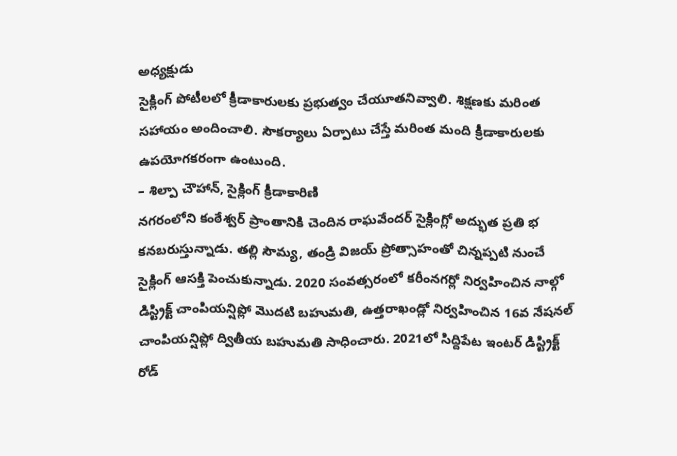అధ్యక్షుడు
సైక్లింగ్ పోటీలలో క్రీడాకారులకు ప్రభుత్వం చేయూతనివ్వాలి. శిక్షణకు మరింత సహాయం అందించాలి. సౌకర్యాలు ఏర్పాటు చేస్తే మరింత మంది క్రీడాకారులకు ఉపయోగకరంగా ఉంటుంది.
– శిల్పా చౌహాన్, సైక్లింగ్ క్రీడాకారిణి
నగరంలోని కంఠేశ్వర్ ప్రాంతానికి చెందిన రాఘవేందర్ సైక్లింగ్లో అద్భుత ప్రతి భ కనబరుస్తున్నాడు. తల్లి సౌమ్య, తండ్రి విజయ్ ప్రోత్సాహంతో చిన్నప్పటి నుంచే సైక్లింగ్ ఆసక్తి పెంచుకున్నాడు. 2020 సంవత్సరంలో కరీంనగర్లో నిర్వహించిన నాల్గో డిస్ట్రిక్ట్ చాంపియన్షిప్లో మొదటి బహుమతి, ఉత్తరాఖండ్లో నిర్వహించిన 16వ నేషనల్ చాంపియన్షిప్లో ద్వితీయ బహుమతి సాధించారు. 2021లో సిద్దిపేట ఇంటర్ డిస్ట్రిక్ట్ రోడ్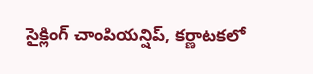సైక్లింగ్ చాంపియన్షిప్, కర్ణాటకలో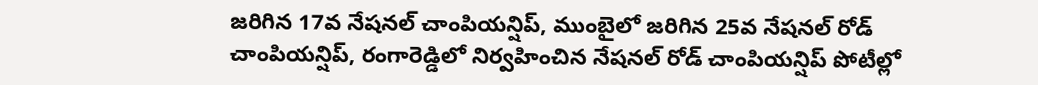జరిగిన 17వ నేషనల్ చాంపియన్షిప్, ముంబైలో జరిగిన 25వ నేషనల్ రోడ్ చాంపియన్షిప్, రంగారెడ్డిలో నిర్వహించిన నేషనల్ రోడ్ చాంపియన్షిప్ పోటీల్లో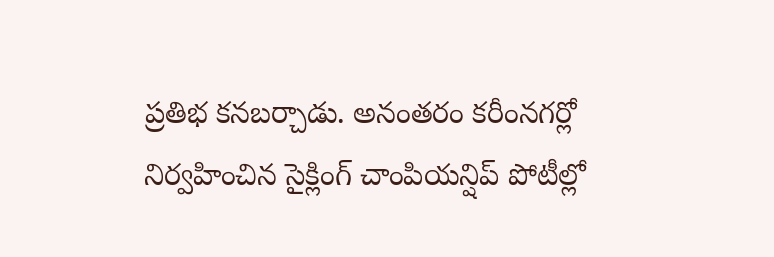ప్రతిభ కనబర్చాడు. అనంతరం కరీంనగర్లో నిర్వహించిన సైక్లింగ్ చాంపియన్షిప్ పోటీల్లో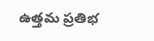ఉత్తమ ప్రతిభ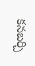కనబర్చి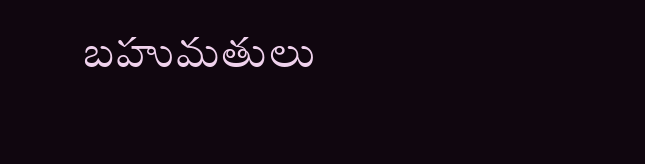బహుమతులు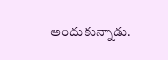అందుకున్నాడు.